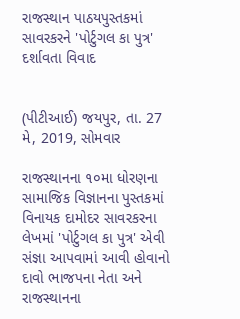રાજસ્થાન પાઠયપુસ્તકમાં સાવરકરને 'પોર્ટુગલ કા પુત્ર' દર્શાવતા વિવાદ


(પીટીઆઈ) જયપુર, તા. 27 મે, 2019, સોમવાર

રાજસ્થાનના ૧૦મા ધોરણના સામાજિક વિજ્ઞાનના પુસ્તકમાં વિનાયક દામોદર સાવરકરના લેખમાં 'પોર્ટુગલ કા પુત્ર' એવી સંજ્ઞા આપવામાં આવી હોવાનો દાવો ભાજપના નેતા અને રાજસ્થાનના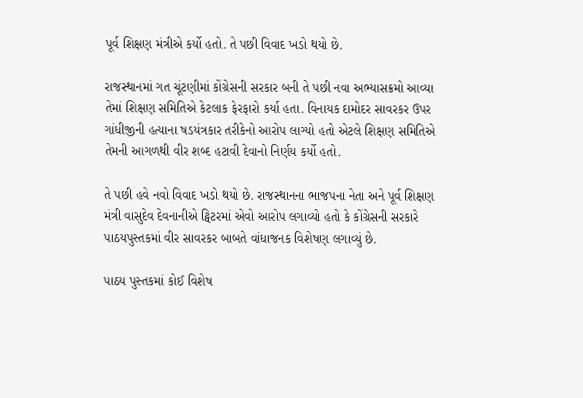પૂર્વ શિક્ષણ મંત્રીએ કર્યો હતો. તે પછી વિવાદ ખડો થયો છે.

રાજસ્થાનમાં ગત ચૂંટણીમાં કોંગ્રેસની સરકાર બની તે પછી નવા અભ્યાસક્રમો આવ્યા તેમાં શિક્ષણ સમિતિએ કેટલાક ફેરફારો કર્યા હતા. વિનાયક દામોદર સાવરકર ઉપર ગાંધીજીની હત્યાના ષડયંત્રકાર તરીકેનો આરોપ લાગ્યો હતો એટલે શિક્ષણ સમિતિએ તેમની આગળથી વીર શબ્દ હટાવી દેવાનો નિર્ણય કર્યો હતો.

તે પછી હવે નવો વિવાદ ખડો થયો છે. રાજસ્થાનના ભાજપના નેતા અને પૂર્વ શિક્ષણ મંત્રી વાસુદેવ દેવનાનીએ ટ્વિટરમાં એવો આરોપ લગાવ્યો હતો કે કોંગ્રેસની સરકારે પાઠયપુસ્તકમાં વીર સાવરકર બાબતે વાંધાજનક વિશેષણ લગાવ્યું છે.

પાઠય પુસ્તકમાં કોઈ વિશેષ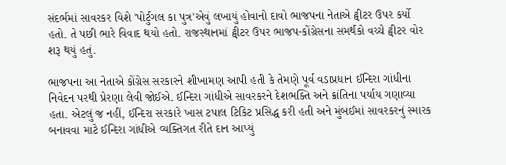સંદર્ભમાં સાવરકર વિશે 'પોર્ટુગલ કા પુત્ર'એવું લખાયું હોવાનો દાવો ભાજપના નેતાએ ટ્વીટર ઉપર કર્યો હતો. તે પછી ભારે વિવાદ થયો હતો. રાજસ્થાનમાં ટ્વીટર ઉપર ભાજપ-કોંગ્રેસના સમર્થકો વચ્ચે ટ્વીટર વોર શરૂ થયું હતું.

ભાજપના આ નેતાએ કોંગ્રેસ સરકારને શીખામણ આપી હતી કે તેમણે પૂર્વ વડાપ્રધાન ઈન્દિરા ગાંધીના નિવેદન પરથી પ્રેરણા લેવી જોઈએ. ઈન્દિરા ગાંધીએ સાવરકરને દેશભક્તિ અને ક્રાંતિના પર્યાય ગણાવ્યા હતા. એટલું જ નહીં, ઈન્દિરા સરકારે ખાસ ટપાલ ટિકિટ પ્રસિદ્ધ કરી હતી અને મુંબઈમાં સાવરકરનું સ્મારક બનાવવા માટે ઈન્દિરા ગાંધીએ વ્યક્તિગત રીતે દાન આપ્યું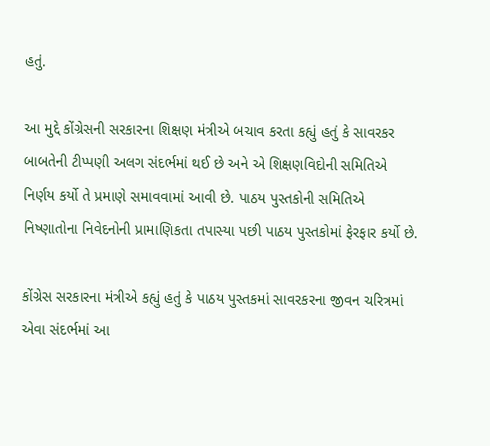હતું.

આ મુદ્દે કોંગ્રેસની સરકારના શિક્ષણ મંત્રીએ બચાવ કરતા કહ્યું હતું કે સાવરકર બાબતેની ટીપ્પણી અલગ સંદર્ભમાં થઈ છે અને એ શિક્ષણવિદોની સમિતિએ નિર્ણય કર્યો તે પ્રમાણે સમાવવામાં આવી છે. પાઠય પુસ્તકોની સમિતિએ નિષ્ણાતોના નિવેદનોની પ્રામાણિકતા તપાસ્યા પછી પાઠય પુસ્તકોમાં ફેરફાર કર્યો છે.

કોંગ્રેસ સરકારના મંત્રીએ કહ્યું હતું કે પાઠય પુસ્તકમાં સાવરકરના જીવન ચરિત્રમાં એવા સંદર્ભમાં આ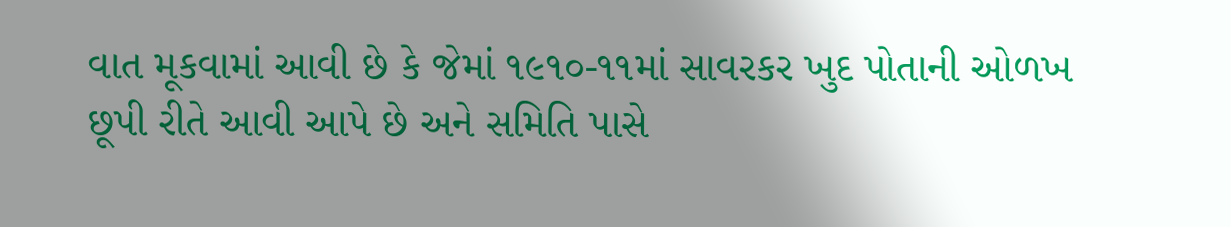વાત મૂકવામાં આવી છે કે જેમાં ૧૯૧૦-૧૧માં સાવરકર ખુદ પોતાની ઓળખ છૂપી રીતે આવી આપે છે અને સમિતિ પાસે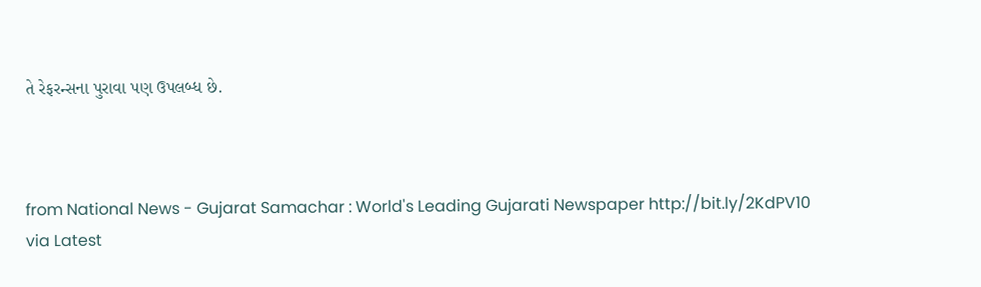તે રેફરન્સના પુરાવા પણ ઉપલબ્ધ છે.



from National News - Gujarat Samachar : World's Leading Gujarati Newspaper http://bit.ly/2KdPV10
via Latest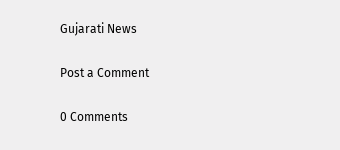Gujarati News

Post a Comment

0 Comments